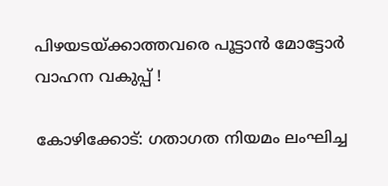പിഴയടയ്ക്കാത്തവരെ പൂട്ടാന്‍ മോട്ടോർ വാഹന വകുപ്പ് !

കോഴിക്കോട്: ഗതാഗത നിയമം ലംഘിച്ച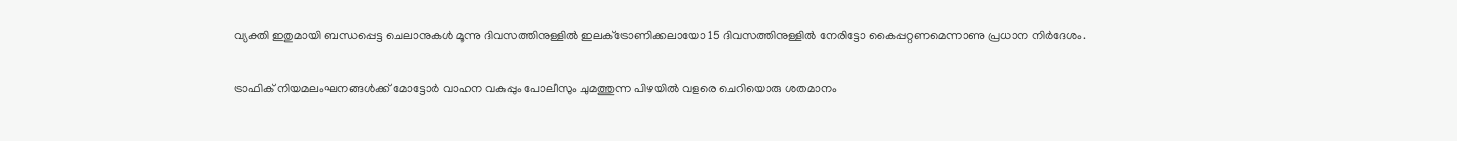വ്യക്തി ഇതുമായി ബന്ധപ്പെട്ട ചെലാനുകൾ മൂന്നു ദിവസത്തിനുള്ളിൽ ഇലക്‌ട്രോണിക്കലായോ 15 ദിവസത്തിനുള്ളിൽ നേരിട്ടോ കൈപ്പറ്റണമെന്നാണു പ്രധാന നിർദേശം.

ട്രാഫിക് നിയമലംഘനങ്ങൾക്ക് മോട്ടോർ വാഹന വകുപ്പും പോലീസും ചുമത്തുന്ന പിഴയിൽ വളരെ ചെറിയൊരു ശതമാനം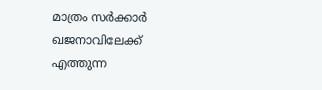മാത്രം സര്‍ക്കാര്‍ ഖജനാവിലേക്ക് എത്തുന്ന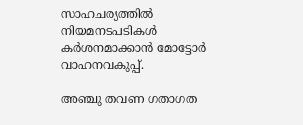സാഹചര്യത്തില്‍ നിയമനടപടികള്‍ കര്‍ശനമാക്കാന്‍ മോട്ടോര്‍ വാഹനവകുപ്പ്.

അഞ്ചു തവണ ഗതാഗത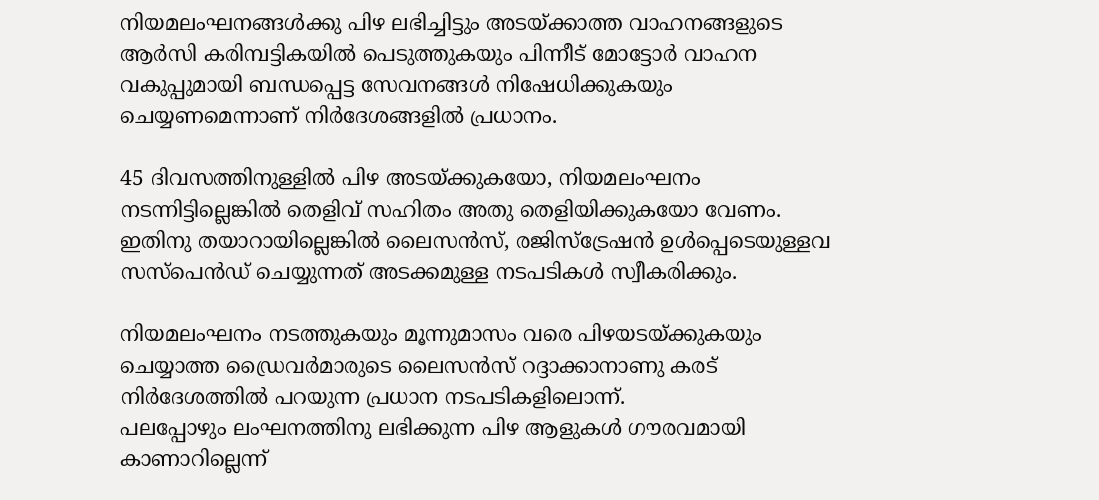നിയമലംഘനങ്ങൾക്കു പിഴ ലഭിച്ചിട്ടും അടയ്ക്കാത്ത വാഹനങ്ങളുടെ ആർസി കരിമ്പട്ടികയിൽ പെടുത്തുകയും പിന്നീട് മോട്ടോർ വാഹന വകുപ്പുമായി ബന്ധപ്പെട്ട സേവനങ്ങൾ നിഷേധിക്കുകയും ചെയ്യണമെന്നാണ് നിർദേശങ്ങളിൽ പ്രധാനം.

45 ദിവസത്തിനുള്ളിൽ പിഴ അടയ്ക്കുകയോ, നിയമലംഘനം നടന്നിട്ടില്ലെങ്കിൽ തെളിവ് സഹിതം അതു തെളിയിക്കുകയോ വേണം. ഇതിനു തയാറായില്ലെങ്കില്‍ ലൈസൻസ്, രജിസ്‌ട്രേഷൻ ഉൾപ്പെടെയുള്ളവ സസ്‌പെൻഡ് ചെയ്യുന്നത് അടക്കമുള്ള നടപടികൾ സ്വീകരിക്കും.

നിയമലംഘനം നടത്തുകയും മൂന്നുമാസം വരെ പിഴയടയ്ക്കുകയും ചെയ്യാത്ത ഡ്രൈവർമാരുടെ ലൈസൻസ് റദ്ദാക്കാനാണു കരട് നിർദേശത്തിൽ പറയുന്ന പ്രധാന നടപടികളിലൊന്ന്.
പലപ്പോഴും ലംഘനത്തിനു ലഭിക്കുന്ന പിഴ ആളുകൾ ഗൗരവമായി കാണാറില്ലെന്ന്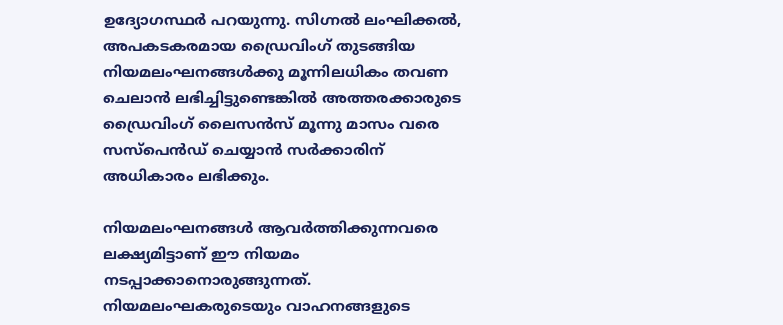ഉദ്യോഗസ്ഥര്‍ പറയുന്നു. സിഗ്നൽ ലംഘിക്കൽ, അപകടകരമായ ഡ്രൈവിംഗ് തുടങ്ങിയ നിയമലംഘനങ്ങൾക്കു മൂന്നിലധികം തവണ ചെലാൻ ലഭിച്ചിട്ടുണ്ടെങ്കിൽ അത്തരക്കാരുടെ ഡ്രൈവിംഗ് ലൈസൻസ് മൂന്നു മാസം വരെ സസ്‌പെൻഡ് ചെയ്യാൻ സർക്കാരിന് അധികാരം ലഭിക്കും.

നിയമലംഘനങ്ങൾ ആവർത്തിക്കുന്നവരെ ലക്ഷ്യമിട്ടാണ് ഈ നിയമം നടപ്പാക്കാനൊരുങ്ങുന്നത്. നിയമലംഘകരുടെയും വാഹനങ്ങളുടെ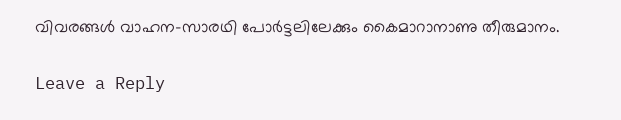വിവരങ്ങൾ വാഹന-സാരഥി പോർട്ടലിലേക്കും കൈമാറാനാണു തീരുമാനം.

Leave a Reply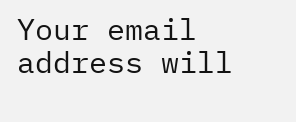Your email address will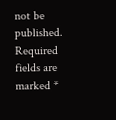not be published. Required fields are marked *